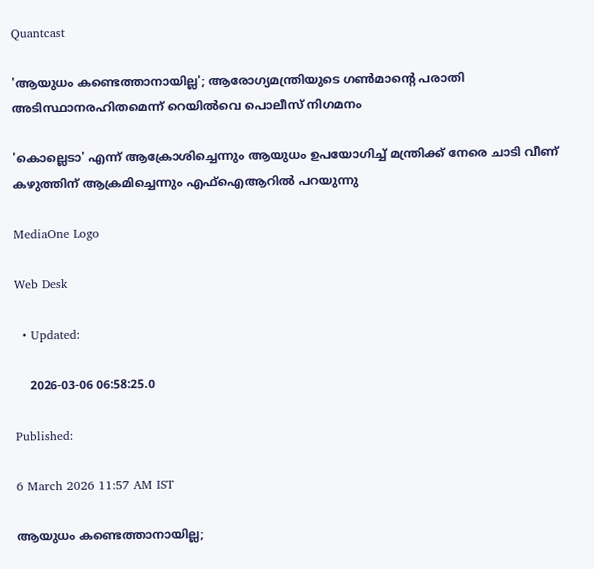Quantcast

'ആയുധം കണ്ടെത്താനായില്ല'; ആരോഗ്യമന്ത്രിയുടെ ഗണ്‍മാന്‍റെ പരാതി അടിസ്ഥാനരഹിതമെന്ന് റെയിൽവെ പൊലീസ് നിഗമനം

'കൊല്ലെടാ' എന്ന് ആക്രോശിച്ചെന്നും ആയുധം ഉപയോഗിച്ച് മന്ത്രിക്ക് നേരെ ചാടി വീണ് കഴുത്തിന് ആക്രമിച്ചെന്നും എഫ്ഐആറിൽ പറയുന്നു

MediaOne Logo

Web Desk

  • Updated:

    2026-03-06 06:58:25.0

Published:

6 March 2026 11:57 AM IST

ആയുധം കണ്ടെത്താനായില്ല;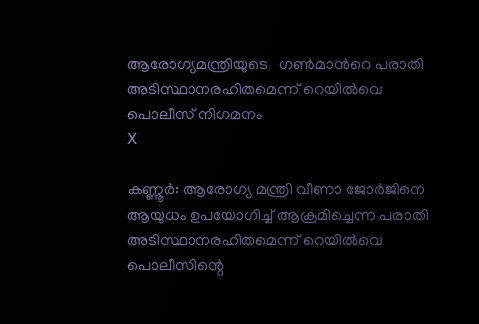ആരോഗ്യമന്ത്രിയുടെ   ഗണ്‍മാന്‍റെ പരാതി അടിസ്ഥാനരഹിതമെന്ന് റെയിൽവെ പൊലീസ് നിഗമനം
X

കണ്ണൂര്‍: ആരോഗ്യ മന്ത്രി വീണാ ജോര്‍ജിനെ ആയുധം ഉപയോഗിച്ച് ആക്രമിച്ചെന്ന പരാതി അടിസ്ഥാനരഹിതമെന്ന് റെയില്‍വെ പൊലീസിന്റെ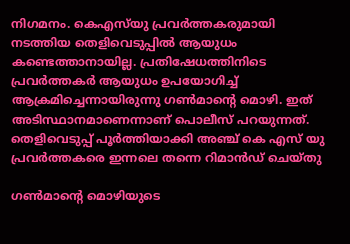നിഗമനം. കെഎസ്‍യു പ്രവർത്തകരുമായി നടത്തിയ തെളിവെടുപ്പിൽ ആയുധം കണ്ടെത്താനായില്ല. പ്രതിഷേധത്തിനിടെ പ്രവർത്തകർ ആയുധം ഉപയോഗിച്ച് ആക്രമിച്ചെന്നായിരുന്നു ഗൺമാന്റെ മൊഴി. ഇത് അടിസ്ഥാനമാണെന്നാണ് പൊലീസ് പറയുന്നത്. തെളിവെടുപ്പ് പൂർത്തിയാക്കി അഞ്ച് കെ എസ് യു പ്രവർത്തകരെ ഇന്നലെ തന്നെ റിമാൻഡ് ചെയ്തു

ഗണ്‍മാന്‍റെ മൊഴിയുടെ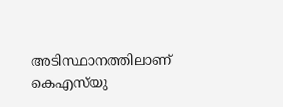അടിസ്ഥാനത്തിലാണ് കെഎസ്‍യു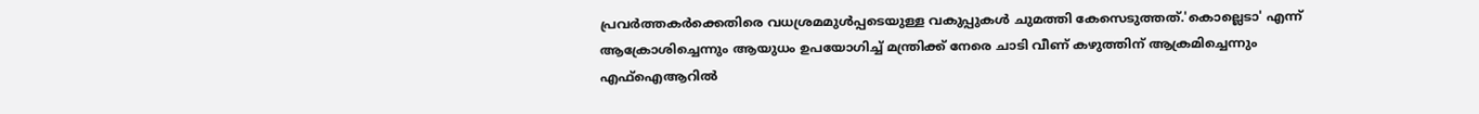പ്രവര്‍ത്തകര്‍ക്കെതിരെ വധശ്രമമുള്‍പ്പടെയുള്ള വകുപ്പുകള്‍ ചുമത്തി കേസെടുത്തത്.'കൊല്ലെടാ' എന്ന് ആക്രോശിച്ചെന്നും ആയുധം ഉപയോഗിച്ച് മന്ത്രിക്ക് നേരെ ചാടി വീണ് കഴുത്തിന് ആക്രമിച്ചെന്നും എഫ്ഐആറിൽ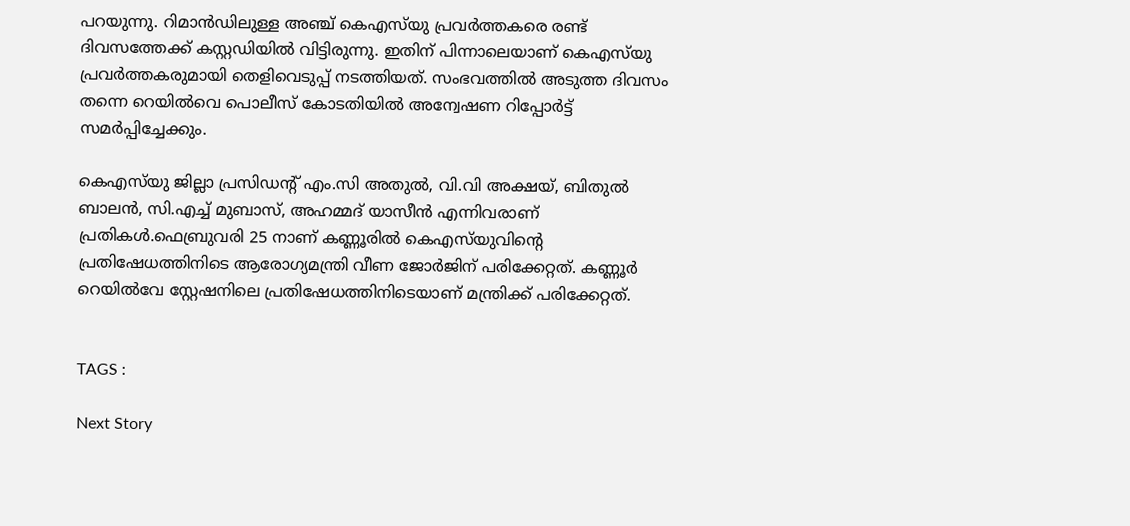പറയുന്നു. റിമാന്‍ഡിലുള്ള അഞ്ച് കെഎസ്‍യു പ്രവര്‍ത്തകരെ രണ്ട് ദിവസത്തേക്ക് കസ്റ്റഡിയില്‍ വിട്ടിരുന്നു. ഇതിന് പിന്നാലെയാണ് കെഎസ്‍യു പ്രവര്‍ത്തകരുമായി തെളിവെടുപ്പ് നടത്തിയത്. സംഭവത്തില്‍ അടുത്ത ദിവസം തന്നെ റെയില്‍വെ പൊലീസ് കോടതിയില്‍ അന്വേഷണ റിപ്പോര്‍ട്ട് സമര്‍പ്പിച്ചേക്കും.

കെഎസ്‍യു ജില്ലാ പ്രസിഡന്‍റ് എം.സി അതുൽ, വി.വി അക്ഷയ്, ബിതുൽ ബാലൻ, സി.എച്ച് മുബാസ്, അഹമ്മദ് യാസീൻ എന്നിവരാണ് പ്രതികൾ.ഫെബ്രുവരി 25 നാണ് കണ്ണൂരില്‍ കെഎസ്‍യുവിന്റെ പ്രതിഷേധത്തിനിടെ ആരോഗ്യമന്ത്രി വീണ ജോർജിന് പരിക്കേറ്റത്. കണ്ണൂർ റെയിൽവേ സ്റ്റേഷനിലെ പ്രതിഷേധത്തിനിടെയാണ് മന്ത്രിക്ക് പരിക്കേറ്റത്.


TAGS :

Next Story